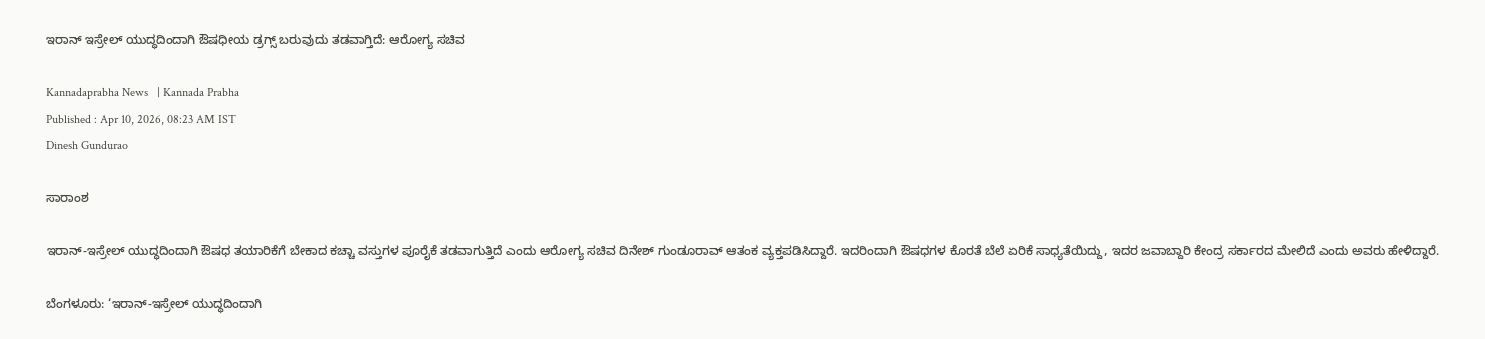ಇರಾನ್ ಇಸ್ರೇಲ್ ಯುದ್ಧದಿಂದಾಗಿ ಔಷಧೀಯ ಡ್ರಗ್ಸ್‌ ಬರುವುದು ತಡವಾಗ್ತಿದೆ: ಆರೋಗ್ಯ ಸಚಿವ

Kannadaprabha News   | Kannada Prabha
Published : Apr 10, 2026, 08:23 AM IST
Dinesh Gundurao

ಸಾರಾಂಶ

ಇರಾನ್‌-ಇಸ್ರೇಲ್‌ ಯುದ್ಧದಿಂದಾಗಿ ಔಷಧ ತಯಾರಿಕೆಗೆ ಬೇಕಾದ ಕಚ್ಚಾ ವಸ್ತುಗಳ ಪೂರೈಕೆ ತಡವಾಗುತ್ತಿದೆ ಎಂದು ಆರೋಗ್ಯ ಸಚಿವ ದಿನೇಶ್ ಗುಂಡೂರಾವ್‌ ಆತಂಕ ವ್ಯಕ್ತಪಡಿಸಿದ್ದಾರೆ. ಇದರಿಂದಾಗಿ ಔಷಧಗಳ ಕೊರತೆ ಬೆಲೆ ಏರಿಕೆ ಸಾಧ್ಯತೆಯಿದ್ದು, ಇದರ ಜವಾಬ್ದಾರಿ ಕೇಂದ್ರ ಸರ್ಕಾರದ ಮೇಲಿದೆ ಎಂದು ಅವರು ಹೇಳಿದ್ದಾರೆ.

ಬೆಂಗಳೂರು: ‘ಇರಾನ್‌-ಇಸ್ರೇಲ್‌ ಯುದ್ಧದಿಂದಾಗಿ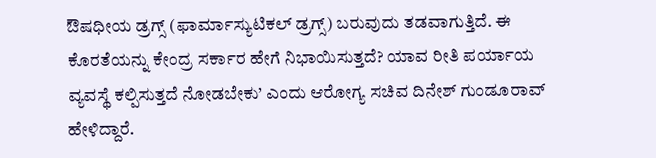ಔಷಧೀಯ ಡ್ರಗ್ಸ್ (ಫಾರ್ಮಾಸ್ಯುಟಿಕಲ್ ಡ್ರಗ್ಸ್) ಬರುವುದು ತಡವಾಗುತ್ತಿದೆ. ಈ ಕೊರತೆಯನ್ನು ಕೇಂದ್ರ ಸರ್ಕಾರ ಹೇಗೆ ನಿಭಾಯಿಸುತ್ತದೆ? ಯಾವ ರೀತಿ ಪರ್ಯಾಯ ವ್ಯವಸ್ಥೆ ಕಲ್ಪಿಸುತ್ತದೆ ನೋಡಬೇಕು’ ಎಂದು ಆರೋಗ್ಯ ಸಚಿವ ದಿನೇಶ್ ಗುಂಡೂರಾವ್‌ ಹೇಳಿದ್ದಾರೆ.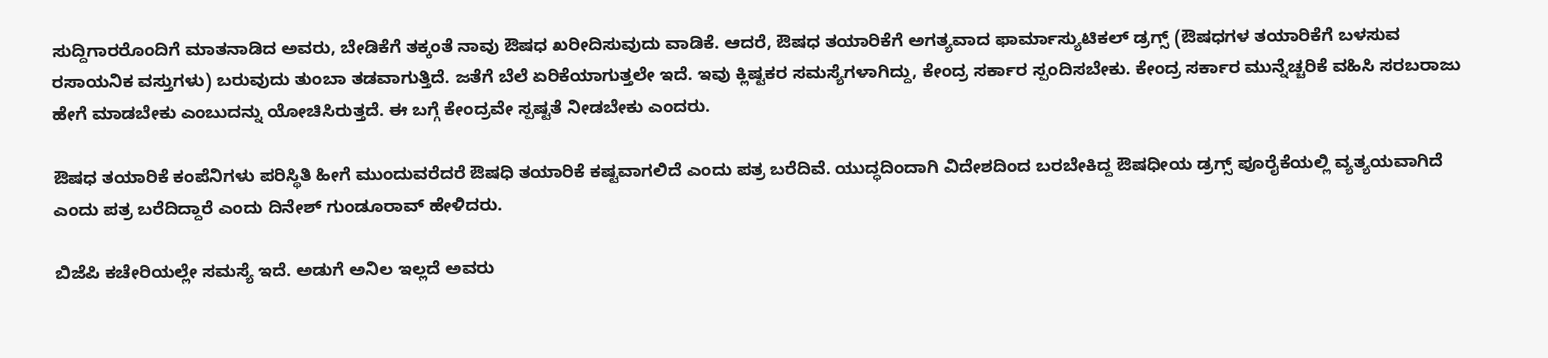ಸುದ್ದಿಗಾರರೊಂದಿಗೆ ಮಾತನಾಡಿದ ಅವರು, ಬೇಡಿಕೆಗೆ ತಕ್ಕಂತೆ ನಾವು ಔಷಧ ಖರೀದಿಸುವುದು ವಾಡಿಕೆ. ಆದರೆ, ಔಷಧ ತಯಾರಿಕೆಗೆ ಅಗತ್ಯವಾದ ಫಾರ್ಮಾಸ್ಯುಟಿಕಲ್‌ ಡ್ರಗ್ಸ್ (ಔಷಧಗಳ ತಯಾರಿಕೆಗೆ ಬಳಸುವ ರಸಾಯನಿಕ ವಸ್ತುಗಳು) ಬರುವುದು ತುಂಬಾ ತಡವಾಗುತ್ತಿದೆ. ಜತೆಗೆ ಬೆಲೆ ಏರಿಕೆಯಾಗುತ್ತಲೇ ಇದೆ. ಇವು ಕ್ಲಿಷ್ಟಕರ ಸಮಸ್ಯೆಗಳಾಗಿದ್ದು, ಕೇಂದ್ರ ಸರ್ಕಾರ ಸ್ಪಂದಿಸಬೇಕು. ಕೇಂದ್ರ ಸರ್ಕಾರ ಮುನ್ನೆಚ್ಚರಿಕೆ ವಹಿಸಿ ಸರಬರಾಜು ಹೇಗೆ ಮಾಡಬೇಕು ಎಂಬುದನ್ನು ಯೋಚಿಸಿರುತ್ತದೆ. ಈ ಬಗ್ಗೆ ಕೇಂದ್ರವೇ ಸ್ಪಷ್ಟತೆ ನೀಡಬೇಕು ಎಂದರು.

ಔಷಧ ತಯಾರಿಕೆ ಕಂಪೆನಿಗಳು ಪರಿಸ್ಥಿತಿ ಹೀಗೆ ಮುಂದುವರೆದರೆ ಔಷಧಿ ತಯಾರಿಕೆ ಕಷ್ಟವಾಗಲಿದೆ ಎಂದು ಪತ್ರ ಬರೆದಿವೆ. ಯುದ್ಧದಿಂದಾಗಿ ವಿದೇಶದಿಂದ ಬರಬೇಕಿದ್ದ ಔಷಧೀಯ ಡ್ರಗ್ಸ್ ಪೂರೈಕೆಯಲ್ಲಿ ವ್ಯತ್ಯಯವಾಗಿದೆ ಎಂದು ಪತ್ರ ಬರೆದಿದ್ದಾರೆ ಎಂದು ದಿನೇಶ್ ಗುಂಡೂರಾವ್‌ ಹೇಳಿದರು.

ಬಿಜೆಪಿ ಕಚೇರಿಯಲ್ಲೇ ಸಮಸ್ಯೆ ಇದೆ. ಅಡುಗೆ ಅನಿಲ ಇಲ್ಲದೆ ಅವರು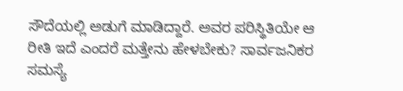ಸೌದೆಯಲ್ಲಿ ಅಡುಗೆ ಮಾಡಿದ್ದಾರೆ. ಅವರ ಪರಿಸ್ಥಿತಿಯೇ ಆ ರೀತಿ ಇದೆ ಎಂದರೆ ಮತ್ತೇನು ಹೇಳಬೇಕು? ಸಾರ್ವಜನಿಕರ ಸಮಸ್ಯೆ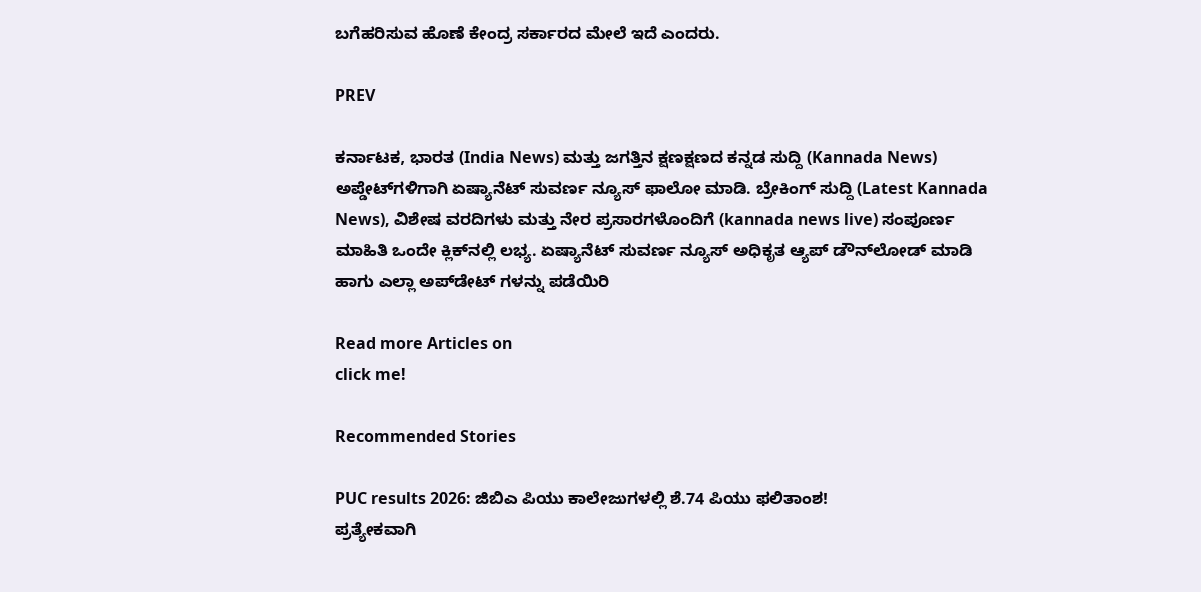ಬಗೆಹರಿಸುವ ಹೊಣೆ ಕೇಂದ್ರ ಸರ್ಕಾರದ ಮೇಲೆ ಇದೆ ಎಂದರು.

PREV

ಕರ್ನಾಟಕ, ಭಾರತ (India News) ಮತ್ತು ಜಗತ್ತಿನ ಕ್ಷಣಕ್ಷಣದ ಕನ್ನಡ ಸುದ್ದಿ (Kannada News) ಅಪ್ಡೇಟ್‌ಗಳಿಗಾಗಿ ಏಷ್ಯಾನೆಟ್ ಸುವರ್ಣ ನ್ಯೂಸ್‌ ಫಾಲೋ ಮಾಡಿ. ಬ್ರೇಕಿಂಗ್ ಸುದ್ದಿ (Latest Kannada News), ವಿಶೇಷ ವರದಿಗಳು ಮತ್ತು ನೇರ ಪ್ರಸಾರಗಳೊಂದಿಗೆ (kannada news live) ಸಂಪೂರ್ಣ ಮಾಹಿತಿ ಒಂದೇ ಕ್ಲಿಕ್‌ನಲ್ಲಿ ಲಭ್ಯ. ಏಷ್ಯಾನೆಟ್ ಸುವರ್ಣ ನ್ಯೂಸ್ ಅಧಿಕೃತ ಆ್ಯಪ್ ಡೌನ್‌ಲೋಡ್ ಮಾಡಿ ಹಾಗು ಎಲ್ಲಾ ಅಪ್‌ಡೇಟ್ ಗಳನ್ನು ಪಡೆಯಿರಿ

Read more Articles on
click me!

Recommended Stories

PUC results 2026: ಜಿಬಿಎ ಪಿಯು ಕಾಲೇಜುಗಳಲ್ಲಿ ಶೆ.74 ಪಿಯು ಫಲಿತಾಂಶ!
ಪ್ರತ್ಯೇಕವಾಗಿ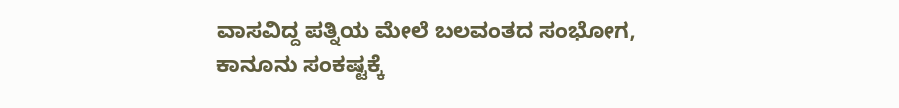ವಾಸವಿದ್ದ ಪತ್ನಿಯ ಮೇಲೆ ಬಲವಂತದ ಸಂಭೋಗ, ಕಾನೂನು ಸಂಕಷ್ಟಕ್ಕೆ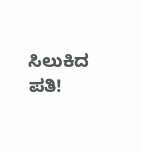ಸಿಲುಕಿದ ಪತಿ!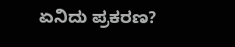ಏನಿದು ಪ್ರಕರಣ?